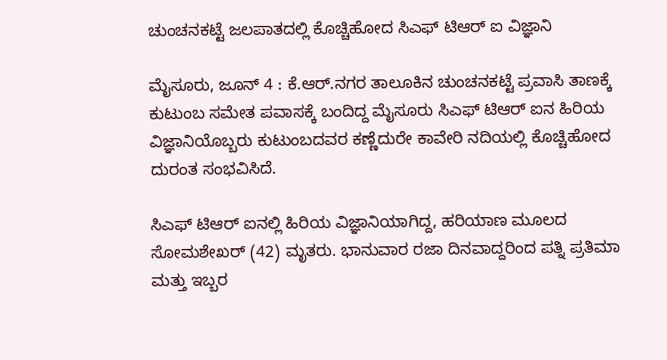ಚುಂಚನಕಟ್ಟೆ ಜಲಪಾತದಲ್ಲಿ ಕೊಚ್ಚಿಹೋದ ಸಿಎಫ್ ಟಿಆರ್ ಐ ವಿಜ್ಞಾನಿ

ಮೈಸೂರು, ಜೂನ್ 4 : ಕೆ.ಆರ್.ನಗರ ತಾಲೂಕಿನ ಚುಂಚನಕಟ್ಟೆ ಪ್ರವಾಸಿ ತಾಣಕ್ಕೆ ಕುಟುಂಬ ಸಮೇತ ಪವಾಸಕ್ಕೆ ಬಂದಿದ್ದ ಮೈಸೂರು ಸಿಎಫ್ ಟಿಆರ್ ಐನ ಹಿರಿಯ ವಿಜ್ಞಾನಿಯೊಬ್ಬರು ಕುಟುಂಬದವರ ಕಣ್ಣೆದುರೇ ಕಾವೇರಿ ನದಿಯಲ್ಲಿ ಕೊಚ್ಚಿಹೋದ ದುರಂತ ಸಂಭವಿಸಿದೆ.

ಸಿಎಫ್ ಟಿಆರ್ ಐನಲ್ಲಿ ಹಿರಿಯ ವಿಜ್ಞಾನಿಯಾಗಿದ್ದ, ಹರಿಯಾಣ ಮೂಲದ ಸೋಮಶೇಖರ್ (42) ಮೃತರು. ಭಾನುವಾರ ರಜಾ ದಿನವಾದ್ದರಿಂದ ಪತ್ನಿ ಪ್ರತಿಮಾ ಮತ್ತು ಇಬ್ಬರ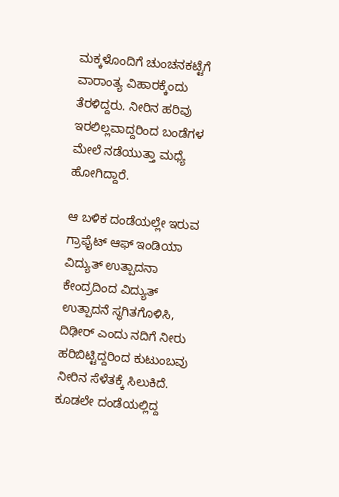ಮಕ್ಕಳೊಂದಿಗೆ ಚುಂಚನಕಟ್ಟೆಗೆ ವಾರಾಂತ್ಯ ವಿಹಾರಕ್ಕೆಂದು ತೆರಳಿದ್ದರು. ನೀರಿನ ಹರಿವು ಇರಲಿಲ್ಲವಾದ್ದರಿಂದ ಬಂಡೆಗಳ ಮೇಲೆ ನಡೆಯುತ್ತಾ ಮಧ್ಯೆ ಹೋಗಿದ್ದಾರೆ.

ಆ ಬಳಿಕ ದಂಡೆಯಲ್ಲೇ ಇರುವ ಗ್ರಾಫೈಟ್ ಆಫ್ ಇಂಡಿಯಾ ವಿದ್ಯುತ್ ಉತ್ಪಾದನಾ ಕೇಂದ್ರದಿಂದ ವಿದ್ಯುತ್ ಉತ್ಪಾದನೆ ಸ್ಥಗಿತಗೊಳಿಸಿ, ದಿಢೀರ್ ಎಂದು ನದಿಗೆ ನೀರು ಹರಿಬಿಟ್ಟಿದ್ದರಿಂದ ಕುಟುಂಬವು ನೀರಿನ ಸೆಳೆತಕ್ಕೆ ಸಿಲುಕಿದೆ. ಕೂಡಲೇ ದಂಡೆಯಲ್ಲಿದ್ದ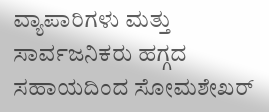ವ್ಯಾಪಾರಿಗಳು ಮತ್ತು ಸಾರ್ವಜನಿಕರು ಹಗ್ಗದ ಸಹಾಯದಿಂದ ಸೋಮಶೇಖರ್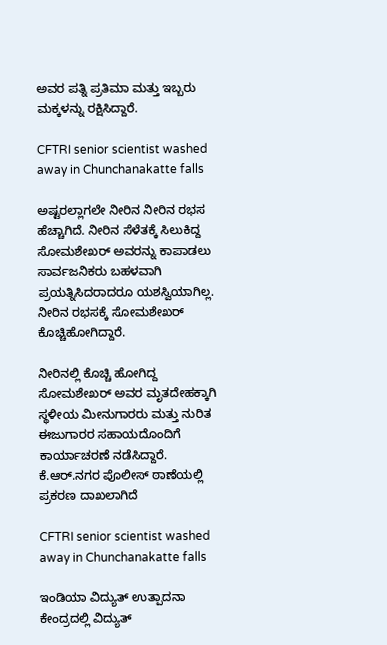ಅವರ ಪತ್ನಿ ಪ್ರತಿಮಾ ಮತ್ತು ಇಬ್ಬರು ಮಕ್ಕಳನ್ನು ರಕ್ಷಿಸಿದ್ದಾರೆ.

CFTRI senior scientist washed away in Chunchanakatte falls

ಅಷ್ಟರಲ್ಲಾಗಲೇ ನೀರಿನ ನೀರಿನ ರಭಸ ಹೆಚ್ಚಾಗಿದೆ. ನೀರಿನ ಸೆಳೆತಕ್ಕೆ ಸಿಲುಕಿದ್ದ ಸೋಮಶೇಖರ್ ಅವರನ್ನು ಕಾಪಾಡಲು ಸಾರ್ವಜನಿಕರು ಬಹಳವಾಗಿ ಪ್ರಯತ್ನಿಸಿದರಾದರೂ ಯಶಸ್ವಿಯಾಗಿಲ್ಲ. ನೀರಿನ ರಭಸಕ್ಕೆ ಸೋಮಶೇಖರ್ ಕೊಚ್ಚಿಹೋಗಿದ್ದಾರೆ.

ನೀರಿನಲ್ಲಿ ಕೊಚ್ಚಿ ಹೋಗಿದ್ದ ಸೋಮಶೇಖರ್ ಅವರ ಮೃತದೇಹಕ್ಕಾಗಿ ಸ್ಥಳೀಯ ಮೀನುಗಾರರು ಮತ್ತು ನುರಿತ ಈಜುಗಾರರ ಸಹಾಯದೊಂದಿಗೆ ಕಾರ್ಯಾಚರಣೆ ನಡೆಸಿದ್ದಾರೆ. ಕೆ.ಆರ್.ನಗರ ಪೊಲೀಸ್ ಠಾಣೆಯಲ್ಲಿ ಪ್ರಕರಣ ದಾಖಲಾಗಿದೆ

CFTRI senior scientist washed away in Chunchanakatte falls

ಇಂಡಿಯಾ ವಿದ್ಯುತ್ ಉತ್ಪಾದನಾ ಕೇಂದ್ರದಲ್ಲಿ ವಿದ್ಯುತ್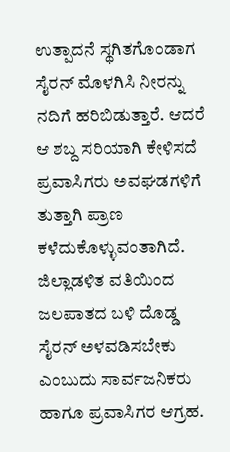ಉತ್ಪಾದನೆ ಸ್ಥಗಿತಗೊಂಡಾಗ ಸೈರನ್ ಮೊಳಗಿಸಿ ನೀರನ್ನು ನದಿಗೆ ಹರಿಬಿಡುತ್ತಾರೆ. ಆದರೆ ಆ ಶಬ್ದ ಸರಿಯಾಗಿ ಕೇಳಿಸದೆ ಪ್ರವಾಸಿಗರು ಅವಘಡಗಳಿಗೆ ತುತ್ತಾಗಿ ಪ್ರಾಣ ಕಳೆದುಕೊಳ್ಳುವಂತಾಗಿದೆ. ಜಿಲ್ಲಾಡಳಿತ ವತಿಯಿಂದ ಜಲಪಾತದ ಬಳಿ ದೊಡ್ಡ ಸೈರನ್ ಅಳವಡಿಸಬೇಕು ಎಂಬುದು ಸಾರ್ವಜನಿಕರು ಹಾಗೂ ಪ್ರವಾಸಿಗರ ಆಗ್ರಹ.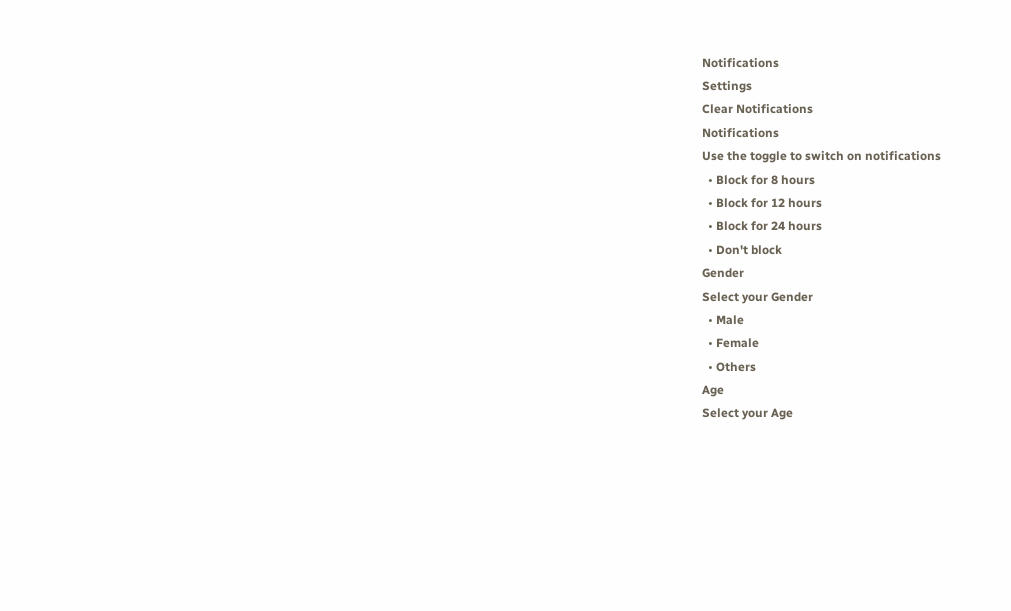Notifications
Settings
Clear Notifications
Notifications
Use the toggle to switch on notifications
  • Block for 8 hours
  • Block for 12 hours
  • Block for 24 hours
  • Don't block
Gender
Select your Gender
  • Male
  • Female
  • Others
Age
Select your Age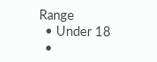Range
  • Under 18
  •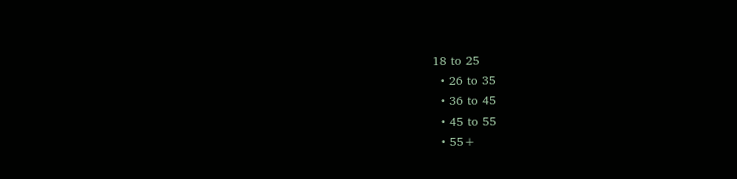18 to 25
  • 26 to 35
  • 36 to 45
  • 45 to 55
  • 55+